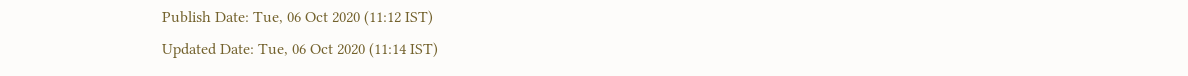Publish Date: Tue, 06 Oct 2020 (11:12 IST)
Updated Date: Tue, 06 Oct 2020 (11:14 IST)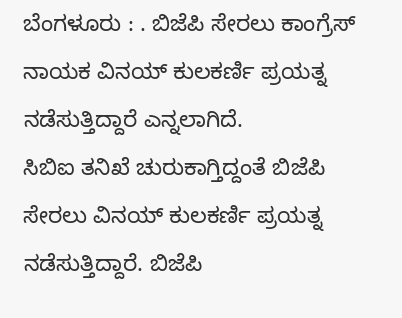ಬೆಂಗಳೂರು : . ಬಿಜೆಪಿ ಸೇರಲು ಕಾಂಗ್ರೆಸ್ ನಾಯಕ ವಿನಯ್ ಕುಲಕರ್ಣಿ ಪ್ರಯತ್ನ ನಡೆಸುತ್ತಿದ್ದಾರೆ ಎನ್ನಲಾಗಿದೆ.
ಸಿಬಿಐ ತನಿಖೆ ಚುರುಕಾಗ್ತಿದ್ದಂತೆ ಬಿಜೆಪಿ ಸೇರಲು ವಿನಯ್ ಕುಲಕರ್ಣಿ ಪ್ರಯತ್ನ ನಡೆಸುತ್ತಿದ್ದಾರೆ. ಬಿಜೆಪಿ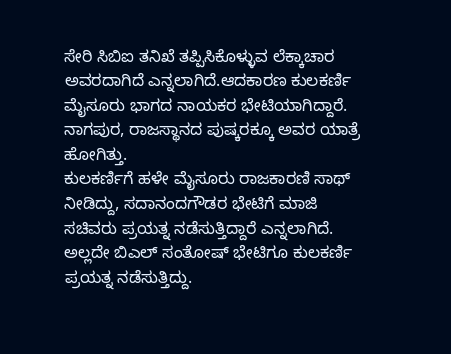ಸೇರಿ ಸಿಬಿಐ ತನಿಖೆ ತಪ್ಪಿಸಿಕೊಳ್ಳುವ ಲೆಕ್ಕಾಚಾರ ಅವರದಾಗಿದೆ ಎನ್ನಲಾಗಿದೆ.ಆದಕಾರಣ ಕುಲಕರ್ಣಿ ಮೈಸೂರು ಭಾಗದ ನಾಯಕರ ಭೇಟಿಯಾಗಿದ್ದಾರೆ. ನಾಗಪುರ, ರಾಜಸ್ಥಾನದ ಪುಷ್ಕರಕ್ಕೂ ಅವರ ಯಾತ್ರೆ ಹೋಗಿತ್ತು.
ಕುಲಕರ್ಣಿಗೆ ಹಳೇ ಮೈಸೂರು ರಾಜಕಾರಣಿ ಸಾಥ್ ನೀಡಿದ್ದು, ಸದಾನಂದಗೌಡರ ಭೇಟಿಗೆ ಮಾಜಿ ಸಚಿವರು ಪ್ರಯತ್ನ ನಡೆಸುತ್ತಿದ್ದಾರೆ ಎನ್ನಲಾಗಿದೆ. ಅಲ್ಲದೇ ಬಿಎಲ್ ಸಂತೋಷ್ ಭೇಟಿಗೂ ಕುಲಕರ್ಣಿ ಪ್ರಯತ್ನ ನಡೆಸುತ್ತಿದ್ದು.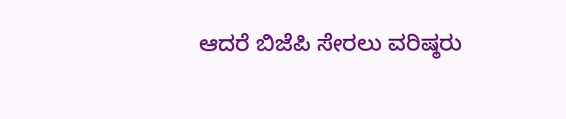ಆದರೆ ಬಿಜೆಪಿ ಸೇರಲು ವರಿಷ್ಠರು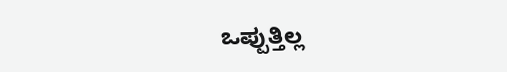ಒಪ್ಪುತ್ತಿಲ್ಲ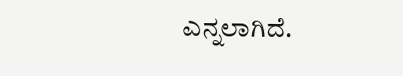ಎನ್ನಲಾಗಿದೆ.